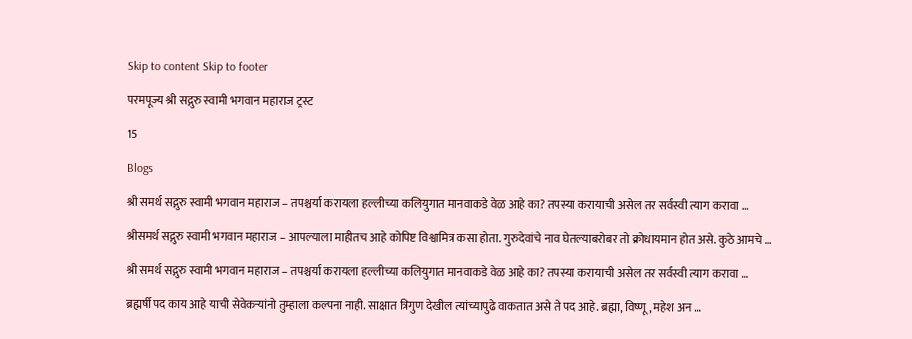Skip to content Skip to footer

परमपूज्य श्री सद्गुरु स्वामी भगवान महाराज ट्रस्ट

15

Blogs

श्री समर्थ सद्गुरु स्वामी भगवान महाराज – तपश्चर्या करायला हल्लीच्या कलियुगात मानवाकडे वेळ आहे का? तपस्या करायाची असेल तर सर्वस्वी त्याग करावा …

श्रीसमर्थ सद्गुरु स्वामी भगवान महाराज – आपल्याला माहीतच आहे कोपिष्ट विश्वामित्र कसा होता. गुरुदेवांचे नाव घेतल्याबरोबर तो क्रोधायमान होत असे. कुठे आमचे …

श्री समर्थ सद्गुरु स्वामी भगवान महाराज – तपश्चर्या करायला हल्लीच्या कलियुगात मानवाकडे वेळ आहे का? तपस्या करायाची असेल तर सर्वस्वी त्याग करावा …

ब्रह्मर्षी पद काय आहे याची सेवेकऱ्यांनो तुम्हाला कल्पना नाही. साक्षात त्रिगुण देखील त्यांच्यापुढे वाकतात असे ते पद आहे. ब्रह्मा, विष्णू, महेश अन …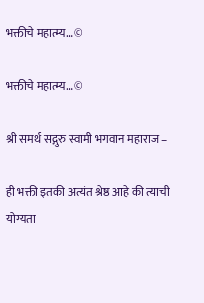भक्तीचे महात्म्य…©

भक्तीचे महात्म्य…©

श्री समर्थ सद्गुरु स्वामी भगवान महाराज –

ही भक्ती इतकी अत्यंत श्रेष्ठ आहे की त्याची योग्यता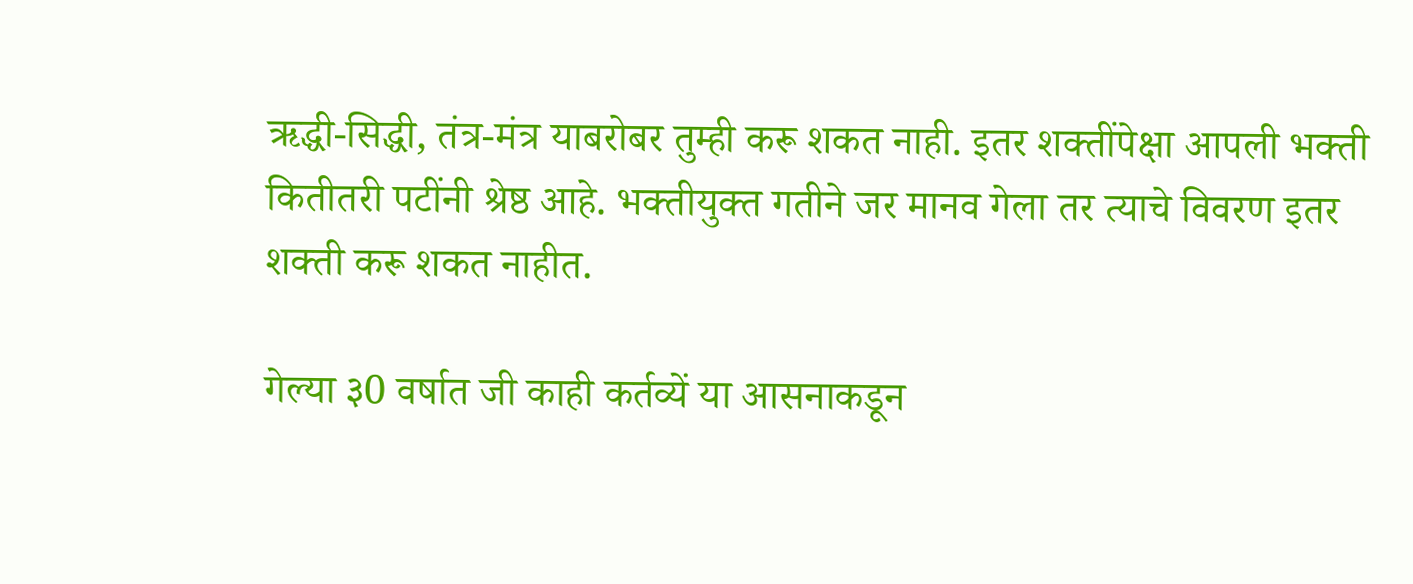ऋद्धी-सिद्धी, तंत्र-मंत्र याबरोबर तुम्ही करू शकत नाही. इतर शक्तींपेक्षा आपली भक्ती कितीतरी पटींनी श्रेष्ठ आहे. भक्तीयुक्त गतीने जर मानव गेला तर त्याचे विवरण इतर शक्ती करू शकत नाहीत.

गेल्या ३0 वर्षात जी काही कर्तव्यें या आसनाकडून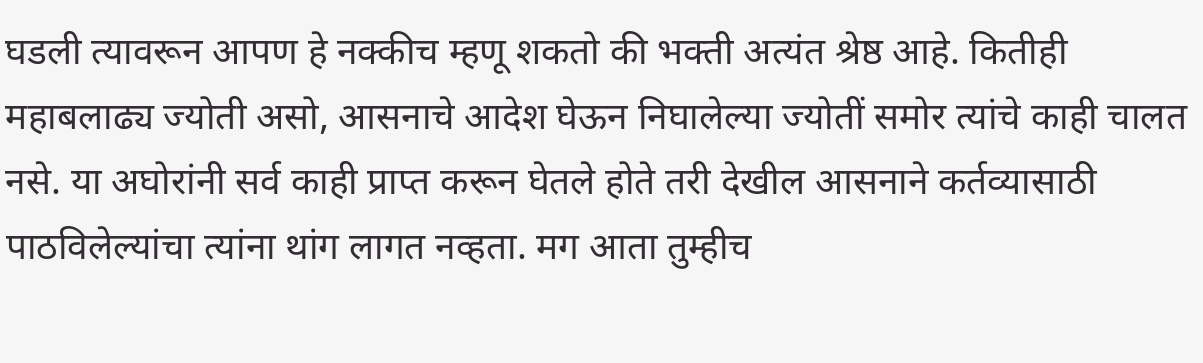घडली त्यावरून आपण हे नक्कीच म्हणू शकतो की भक्ती अत्यंत श्रेष्ठ आहे. कितीही महाबलाढ्य ज्योती असो, आसनाचे आदेश घेऊन निघालेल्या ज्योतीं समोर त्यांचे काही चालत नसे. या अघोरांनी सर्व काही प्राप्त करून घेतले होते तरी देखील आसनाने कर्तव्यासाठी पाठविलेल्यांचा त्यांना थांग लागत नव्हता. मग आता तुम्हीच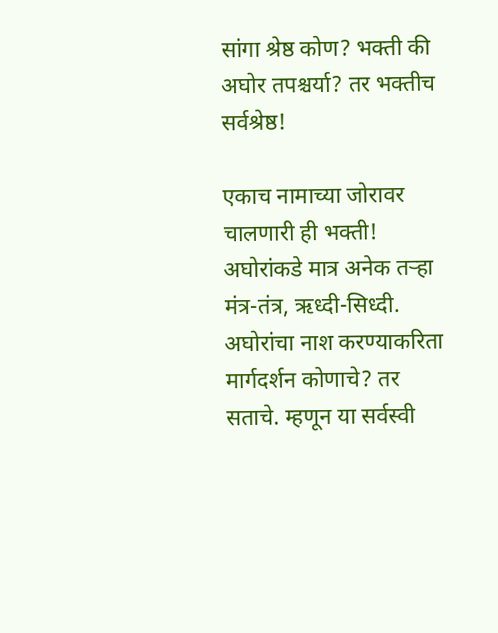सांगा श्रेष्ठ कोण? भक्ती की अघोर तपश्चर्या? तर भक्तीच सर्वश्रेष्ठ!

एकाच नामाच्या जोरावर चालणारी ही भक्ती! अघोरांकडे मात्र अनेक तऱ्हा मंत्र-तंत्र, ऋध्दी-सिध्दी. अघोरांचा नाश करण्याकरिता मार्गदर्शन कोणाचे? तर सताचे. म्हणून या सर्वस्वी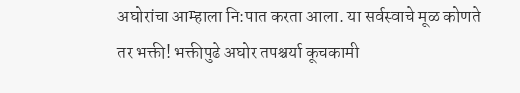अघोरांचा आम्हाला नि:पात करता आला. या सर्वस्वाचे मूळ कोणते तर भक्ती! भक्तीपुढे अघोर तपश्चर्या कूचकामी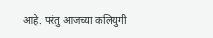आहे. परंतु आजच्या कलियुगी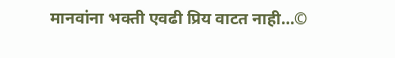मानवांना भक्ती एवढी प्रिय वाटत नाही…©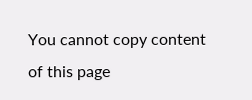You cannot copy content of this page